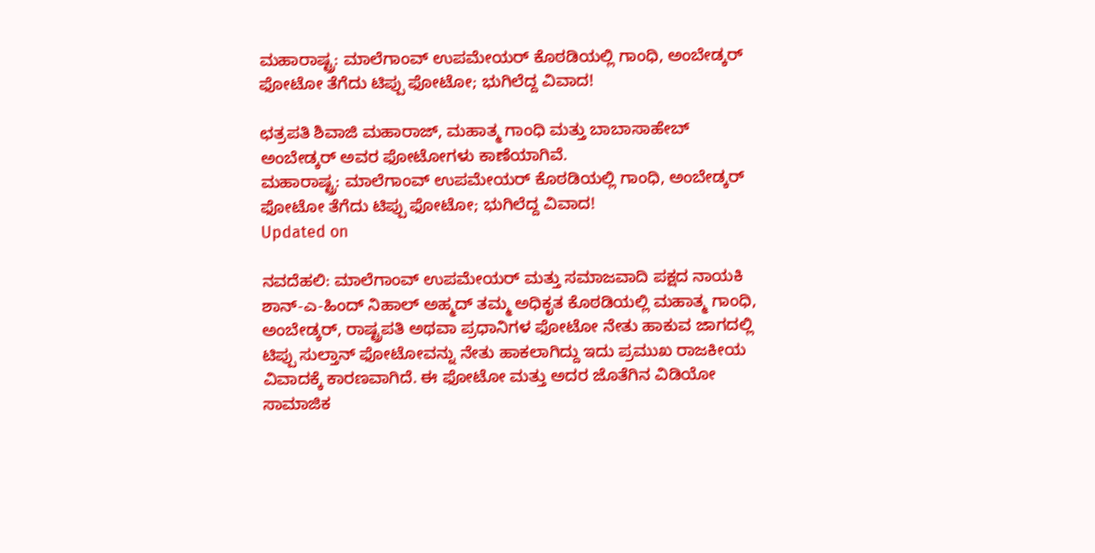ಮಹಾರಾಷ್ಟ್ರ: ಮಾಲೆಗಾಂವ್ ಉಪಮೇಯರ್ ಕೊಠಡಿಯಲ್ಲಿ ಗಾಂಧಿ, ಅಂಬೇಡ್ಕರ್ ಫೋಟೋ ತೆಗೆದು ಟಿಪ್ಪು ಫೋಟೋ; ಭುಗಿಲೆದ್ದ ವಿವಾದ!

ಛತ್ರಪತಿ ಶಿವಾಜಿ ಮಹಾರಾಜ್, ಮಹಾತ್ಮ ಗಾಂಧಿ ಮತ್ತು ಬಾಬಾಸಾಹೇಬ್ ಅಂಬೇಡ್ಕರ್ ಅವರ ಫೋಟೋಗಳು ಕಾಣೆಯಾಗಿವೆ.
ಮಹಾರಾಷ್ಟ್ರ: ಮಾಲೆಗಾಂವ್ ಉಪಮೇಯರ್ ಕೊಠಡಿಯಲ್ಲಿ ಗಾಂಧಿ, ಅಂಬೇಡ್ಕರ್ ಫೋಟೋ ತೆಗೆದು ಟಿಪ್ಪು ಫೋಟೋ; ಭುಗಿಲೆದ್ದ ವಿವಾದ!
Updated on

ನವದೆಹಲಿ: ಮಾಲೆಗಾಂವ್ ಉಪಮೇಯರ್ ಮತ್ತು ಸಮಾಜವಾದಿ ಪಕ್ಷದ ನಾಯಕಿ ಶಾನ್-ಎ-ಹಿಂದ್ ನಿಹಾಲ್ ಅಹ್ಮದ್ ತಮ್ಮ ಅಧಿಕೃತ ಕೊಠಡಿಯಲ್ಲಿ ಮಹಾತ್ಮ ಗಾಂಧಿ, ಅಂಬೇಡ್ಕರ್, ರಾಷ್ಟ್ರಪತಿ ಅಥವಾ ಪ್ರಧಾನಿಗಳ ಫೋಟೋ ನೇತು ಹಾಕುವ ಜಾಗದಲ್ಲಿ ಟಿಪ್ಪು ಸುಲ್ತಾನ್ ಫೋಟೋವನ್ನು ನೇತು ಹಾಕಲಾಗಿದ್ದು ಇದು ಪ್ರಮುಖ ರಾಜಕೀಯ ವಿವಾದಕ್ಕೆ ಕಾರಣವಾಗಿದೆ. ಈ ಫೋಟೋ ಮತ್ತು ಅದರ ಜೊತೆಗಿನ ವಿಡಿಯೋ ಸಾಮಾಜಿಕ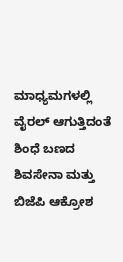ಮಾಧ್ಯಮಗಳಲ್ಲಿ ವೈರಲ್ ಆಗುತ್ತಿದಂತೆ ಶಿಂಧೆ ಬಣದ ಶಿವಸೇನಾ ಮತ್ತು ಬಿಜೆಪಿ ಆಕ್ರೋಶ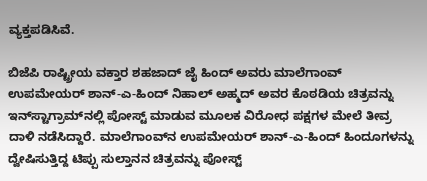ವ್ಯಕ್ತಪಡಿಸಿವೆ.

ಬಿಜೆಪಿ ರಾಷ್ಟ್ರೀಯ ವಕ್ತಾರ ಶಹಜಾದ್ ಜೈ ಹಿಂದ್ ಅವರು ಮಾಲೆಗಾಂವ್ ಉಪಮೇಯರ್ ಶಾನ್-ಎ-ಹಿಂದ್ ನಿಹಾಲ್ ಅಹ್ಮದ್ ಅವರ ಕೊಠಡಿಯ ಚಿತ್ರವನ್ನು ಇನ್‌ಸ್ಟಾಗ್ರಾಮ್‌ನಲ್ಲಿ ಪೋಸ್ಟ್ ಮಾಡುವ ಮೂಲಕ ವಿರೋಧ ಪಕ್ಷಗಳ ಮೇಲೆ ತೀವ್ರ ದಾಳಿ ನಡೆಸಿದ್ದಾರೆ. ಮಾಲೆಗಾಂವ್‌ನ ಉಪಮೇಯರ್ ಶಾನ್-ಎ-ಹಿಂದ್ ಹಿಂದೂಗಳನ್ನು ದ್ವೇಷಿಸುತ್ತಿದ್ದ ಟಿಪ್ಪು ಸುಲ್ತಾನನ ಚಿತ್ರವನ್ನು ಪೋಸ್ಟ್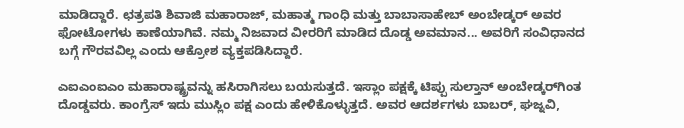ಮಾಡಿದ್ದಾರೆ. ಛತ್ರಪತಿ ಶಿವಾಜಿ ಮಹಾರಾಜ್, ಮಹಾತ್ಮ ಗಾಂಧಿ ಮತ್ತು ಬಾಬಾಸಾಹೇಬ್ ಅಂಬೇಡ್ಕರ್ ಅವರ ಫೋಟೋಗಳು ಕಾಣೆಯಾಗಿವೆ. ನಮ್ಮ ನಿಜವಾದ ವೀರರಿಗೆ ಮಾಡಿದ ದೊಡ್ಡ ಅವಮಾನ... ಅವರಿಗೆ ಸಂವಿಧಾನದ ಬಗ್ಗೆ ಗೌರವವಿಲ್ಲ ಎಂದು ಆಕ್ರೋಶ ವ್ಯಕ್ತಪಡಿಸಿದ್ದಾರೆ.

ಎಐಎಂಐಎಂ ಮಹಾರಾಷ್ಟ್ರವನ್ನು ಹಸಿರಾಗಿಸಲು ಬಯಸುತ್ತದೆ. ಇಸ್ಲಾಂ ಪಕ್ಷಕ್ಕೆ ಟಿಪ್ಪು ಸುಲ್ತಾನ್ ಅಂಬೇಡ್ಕರ್‌ಗಿಂತ ದೊಡ್ಡವರು. ಕಾಂಗ್ರೆಸ್ ಇದು ಮುಸ್ಲಿಂ ಪಕ್ಷ ಎಂದು ಹೇಳಿಕೊಳ್ಳುತ್ತದೆ. ಅವರ ಆದರ್ಶಗಳು ಬಾಬರ್, ಘಜ್ನವಿ,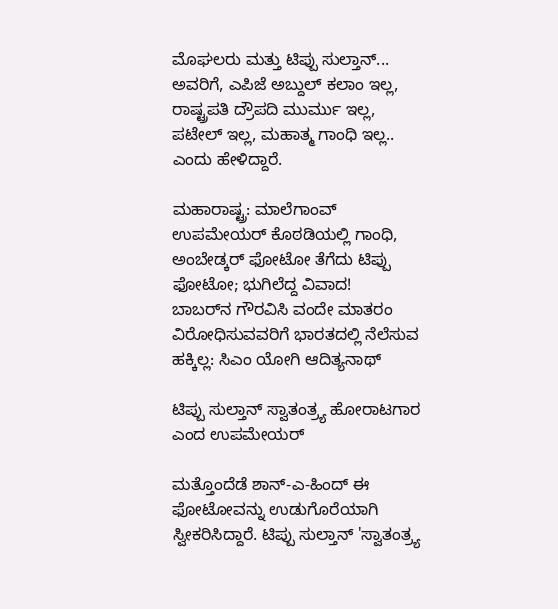ಮೊಘಲರು ಮತ್ತು ಟಿಪ್ಪು ಸುಲ್ತಾನ್... ಅವರಿಗೆ, ಎಪಿಜೆ ಅಬ್ದುಲ್ ಕಲಾಂ ಇಲ್ಲ, ರಾಷ್ಟ್ರಪತಿ ದ್ರೌಪದಿ ಮುರ್ಮು ಇಲ್ಲ, ಪಟೇಲ್ ಇಲ್ಲ, ಮಹಾತ್ಮ ಗಾಂಧಿ ಇಲ್ಲ.. ಎಂದು ಹೇಳಿದ್ದಾರೆ.

ಮಹಾರಾಷ್ಟ್ರ: ಮಾಲೆಗಾಂವ್ ಉಪಮೇಯರ್ ಕೊಠಡಿಯಲ್ಲಿ ಗಾಂಧಿ, ಅಂಬೇಡ್ಕರ್ ಫೋಟೋ ತೆಗೆದು ಟಿಪ್ಪು ಫೋಟೋ; ಭುಗಿಲೆದ್ದ ವಿವಾದ!
ಬಾಬರ್‌ನ ಗೌರವಿಸಿ ವಂದೇ ಮಾತರಂ ವಿರೋಧಿಸುವವರಿಗೆ ಭಾರತದಲ್ಲಿ ನೆಲೆಸುವ ಹಕ್ಕಿಲ್ಲ: ಸಿಎಂ ಯೋಗಿ ಆದಿತ್ಯನಾಥ್

ಟಿಪ್ಪು ಸುಲ್ತಾನ್ ಸ್ವಾತಂತ್ರ್ಯ ಹೋರಾಟಗಾರ ಎಂದ ಉಪಮೇಯರ್

ಮತ್ತೊಂದೆಡೆ ಶಾನ್-ಎ-ಹಿಂದ್ ಈ ಫೋಟೋವನ್ನು ಉಡುಗೊರೆಯಾಗಿ ಸ್ವೀಕರಿಸಿದ್ದಾರೆ. ಟಿಪ್ಪು ಸುಲ್ತಾನ್ 'ಸ್ವಾತಂತ್ರ್ಯ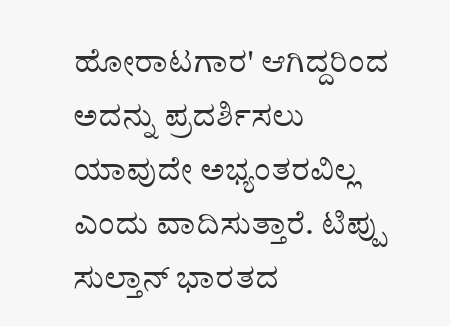ಹೋರಾಟಗಾರ' ಆಗಿದ್ದರಿಂದ ಅದನ್ನು ಪ್ರದರ್ಶಿಸಲು ಯಾವುದೇ ಅಭ್ಯಂತರವಿಲ್ಲ ಎಂದು ವಾದಿಸುತ್ತಾರೆ. ಟಿಪ್ಪು ಸುಲ್ತಾನ್ ಭಾರತದ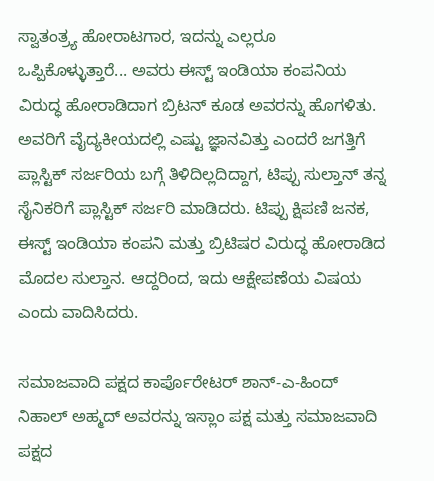ಸ್ವಾತಂತ್ರ್ಯ ಹೋರಾಟಗಾರ, ಇದನ್ನು ಎಲ್ಲರೂ ಒಪ್ಪಿಕೊಳ್ಳುತ್ತಾರೆ... ಅವರು ಈಸ್ಟ್ ಇಂಡಿಯಾ ಕಂಪನಿಯ ವಿರುದ್ಧ ಹೋರಾಡಿದಾಗ ಬ್ರಿಟನ್ ಕೂಡ ಅವರನ್ನು ಹೊಗಳಿತು. ಅವರಿಗೆ ವೈದ್ಯಕೀಯದಲ್ಲಿ ಎಷ್ಟು ಜ್ಞಾನವಿತ್ತು ಎಂದರೆ ಜಗತ್ತಿಗೆ ಪ್ಲಾಸ್ಟಿಕ್ ಸರ್ಜರಿಯ ಬಗ್ಗೆ ತಿಳಿದಿಲ್ಲದಿದ್ದಾಗ, ಟಿಪ್ಪು ಸುಲ್ತಾನ್ ತನ್ನ ಸೈನಿಕರಿಗೆ ಪ್ಲಾಸ್ಟಿಕ್ ಸರ್ಜರಿ ಮಾಡಿದರು. ಟಿಪ್ಪು ಕ್ಷಿಪಣಿ ಜನಕ, ಈಸ್ಟ್ ಇಂಡಿಯಾ ಕಂಪನಿ ಮತ್ತು ಬ್ರಿಟಿಷರ ವಿರುದ್ಧ ಹೋರಾಡಿದ ಮೊದಲ ಸುಲ್ತಾನ. ಆದ್ದರಿಂದ, ಇದು ಆಕ್ಷೇಪಣೆಯ ವಿಷಯ ಎಂದು ವಾದಿಸಿದರು.

ಸಮಾಜವಾದಿ ಪಕ್ಷದ ಕಾರ್ಪೊರೇಟರ್ ಶಾನ್-ಎ-ಹಿಂದ್ ನಿಹಾಲ್ ಅಹ್ಮದ್ ಅವರನ್ನು ಇಸ್ಲಾಂ ಪಕ್ಷ ಮತ್ತು ಸಮಾಜವಾದಿ ಪಕ್ಷದ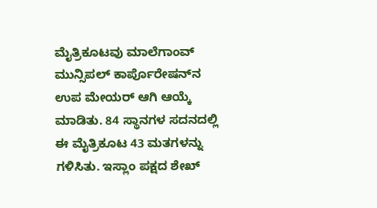ಮೈತ್ರಿಕೂಟವು ಮಾಲೆಗಾಂವ್ ಮುನ್ಸಿಪಲ್ ಕಾರ್ಪೊರೇಷನ್‌ನ ಉಪ ಮೇಯರ್ ಆಗಿ ಆಯ್ಕೆ ಮಾಡಿತು. 84 ಸ್ಥಾನಗಳ ಸದನದಲ್ಲಿ ಈ ಮೈತ್ರಿಕೂಟ 43 ಮತಗಳನ್ನು ಗಳಿಸಿತು. ಇಸ್ಲಾಂ ಪಕ್ಷದ ಶೇಖ್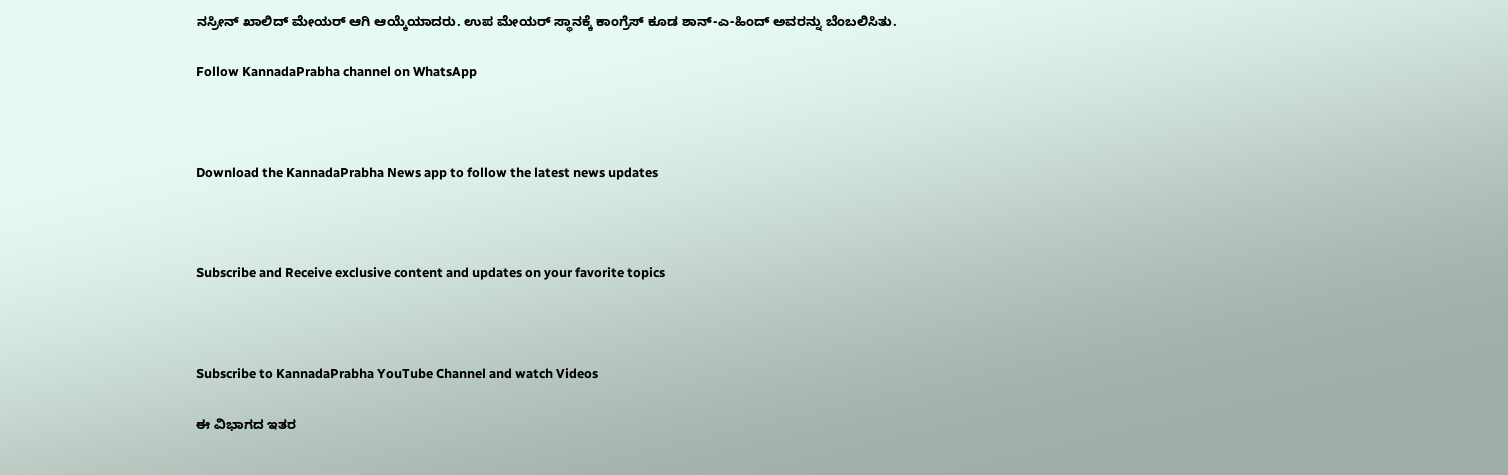ನಸ್ರೀನ್ ಖಾಲಿದ್ ಮೇಯರ್ ಆಗಿ ಆಯ್ಕೆಯಾದರು. ಉಪ ಮೇಯರ್ ಸ್ಥಾನಕ್ಕೆ ಕಾಂಗ್ರೆಸ್ ಕೂಡ ಶಾನ್-ಎ-ಹಿಂದ್ ಅವರನ್ನು ಬೆಂಬಲಿಸಿತು.

Follow KannadaPrabha channel on WhatsApp



Download the KannadaPrabha News app to follow the latest news updates



Subscribe and Receive exclusive content and updates on your favorite topics



Subscribe to KannadaPrabha YouTube Channel and watch Videos

ಈ ವಿಭಾಗದ ಇತರ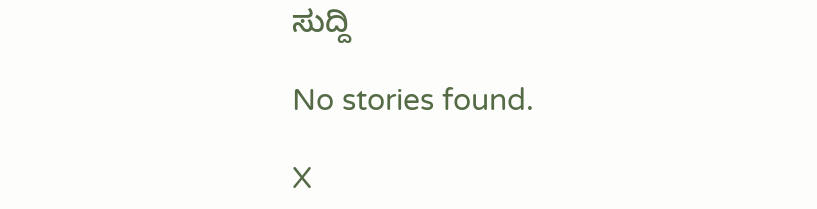ಸುದ್ದಿ

No stories found.

X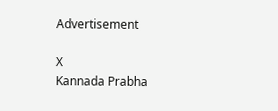Advertisement

X
Kannada Prabha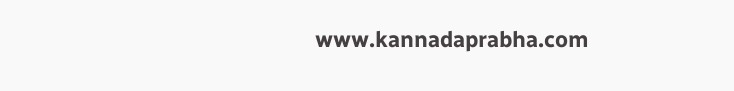www.kannadaprabha.com